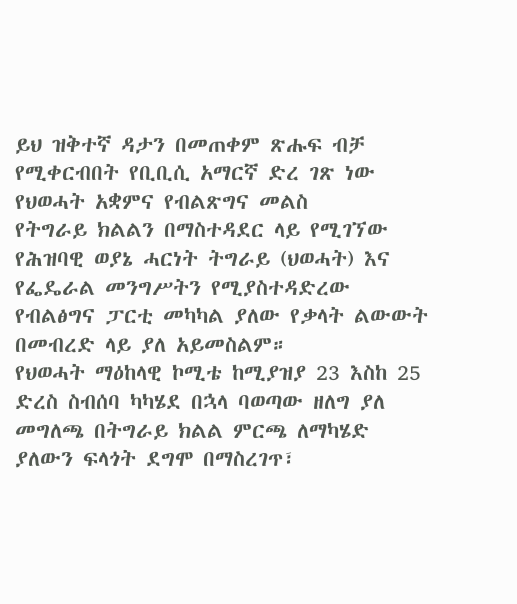ይህ ዝቅተኛ ዳታን በመጠቀም ጽሑፍ ብቻ የሚቀርብበት የቢቢሲ አማርኛ ድረ ገጽ ነው
የህወሓት አቋምና የብልጽግና መልስ
የትግራይ ክልልን በማስተዳደር ላይ የሚገኘው የሕዝባዊ ወያኔ ሓርነት ትግራይ (ህወሓት) እና የፌዴራል መንግሥትን የሚያስተዳድረው የብልፅግና ፓርቲ መካካል ያለው የቃላት ልውውት በመብረድ ላይ ያለ አይመስልም።
የህወሓት ማዕከላዊ ኮሚቴ ከሚያዝያ 23 እስከ 25 ድረስ ስብሰባ ካካሄደ በኋላ ባወጣው ዘለግ ያለ መግለጫ በትግራይ ክልል ምርጫ ለማካሄድ ያለውን ፍላጎት ደግሞ በማስረገጥ፣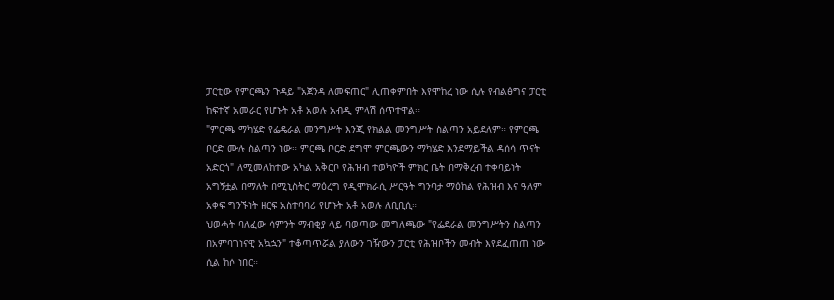ፓርቲው የምርጫን ጉዳይ "አጀንዳ ለመፍጠር" ሊጠቀምበት እየሞከረ ነው ሲሉ የብልፅግና ፓርቲ ከፍተኛ አመራር የሆኑት አቶ አወሉ አብዲ ምላሽ ሰጥተዋል።
"ምርጫ ማካሄድ የፌዴራል መንግሥት እንጂ የክልል መንግሥት ስልጣን አይደለም። የምርጫ ቦርድ ሙሉ ስልጣን ነው። ምርጫ ቦርድ ደግሞ ምርጫውን ማካሄድ እንደማይችል ዳሰሳ ጥናት አድርጎ" ለሚመለከተው አካል አቅርቦ የሕዝብ ተወካዮች ምክር ቤት በማቅረብ ተቀባይነት አግኝቷል በማለት በሚኒስትር ማዕረግ የዲሞክራሲ ሥርዓት ግንባታ ማዕከል የሕዝብ እና ዓለም አቀፍ ግንኙነት ዘርፍ አስተባባሪ የሆኑት አቶ አወሉ ለቢቢሲ።
ህወሓት ባለፈው ሳምንት ማብቂያ ላይ ባወጣው መግለጫው "የፌደራል መንግሥትን ስልጣን በአምባገነናዊ አኳኋን" ተቆጣጥሯል ያለውን ገዥውን ፓርቲ የሕዝቦችን መብት እየደፈጠጠ ነው ሲል ከሶ ነበር።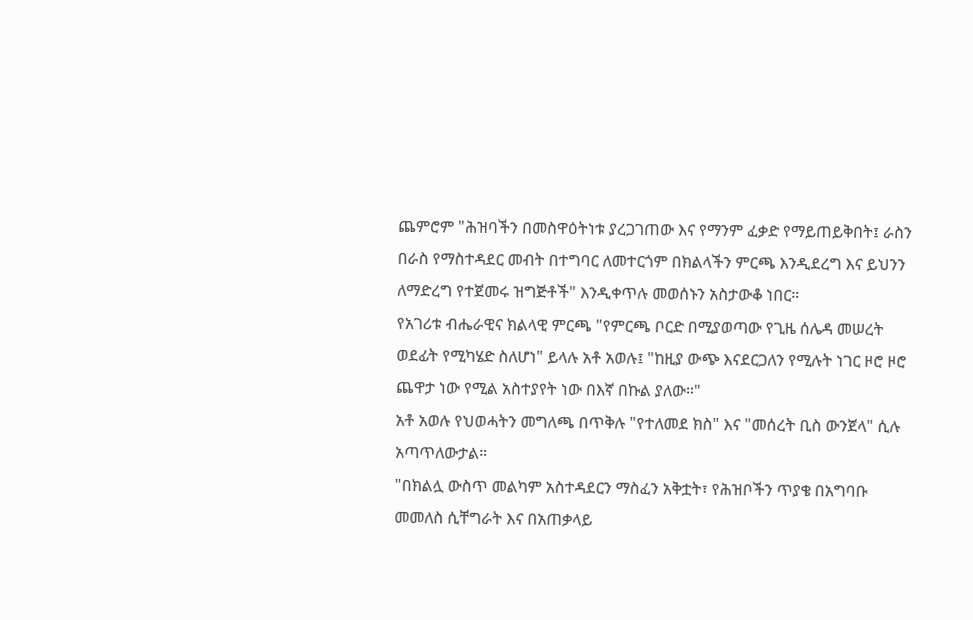ጨምሮም "ሕዝባችን በመስዋዕትነቱ ያረጋገጠው እና የማንም ፈቃድ የማይጠይቅበት፤ ራስን በራስ የማስተዳደር መብት በተግባር ለመተርጎም በክልላችን ምርጫ እንዲደረግ እና ይህንን ለማድረግ የተጀመሩ ዝግጅቶች" እንዲቀጥሉ መወሰኑን አስታውቆ ነበር።
የአገሪቱ ብሔራዊና ክልላዊ ምርጫ "የምርጫ ቦርድ በሚያወጣው የጊዜ ሰሌዳ መሠረት ወደፊት የሚካሄድ ስለሆነ" ይላሉ አቶ አወሉ፤ "ከዚያ ውጭ እናደርጋለን የሚሉት ነገር ዞሮ ዞሮ ጨዋታ ነው የሚል አስተያየት ነው በእኛ በኩል ያለው።"
አቶ አወሉ የህወሓትን መግለጫ በጥቅሉ "የተለመደ ክስ" እና "መሰረት ቢስ ውንጀላ" ሲሉ አጣጥለውታል።
"በክልሏ ውስጥ መልካም አስተዳደርን ማስፈን አቅቷት፣ የሕዝቦችን ጥያቄ በአግባቡ መመለስ ሲቸግራት እና በአጠቃላይ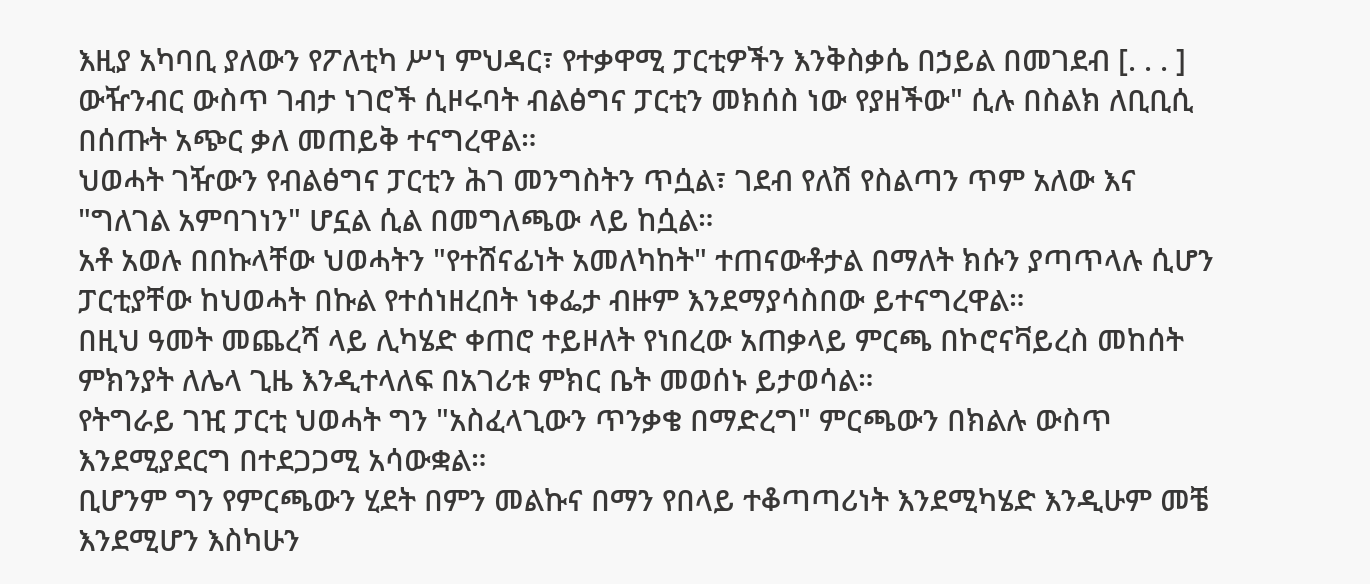እዚያ አካባቢ ያለውን የፖለቲካ ሥነ ምህዳር፣ የተቃዋሚ ፓርቲዎችን እንቅስቃሴ በኃይል በመገደብ [. . . ] ውዥንብር ውስጥ ገብታ ነገሮች ሲዞሩባት ብልፅግና ፓርቲን መክሰስ ነው የያዘችው" ሲሉ በስልክ ለቢቢሲ በሰጡት አጭር ቃለ መጠይቅ ተናግረዋል።
ህወሓት ገዥውን የብልፅግና ፓርቲን ሕገ መንግስትን ጥሷል፣ ገደብ የለሽ የስልጣን ጥም አለው እና "ግለገል አምባገነን" ሆኗል ሲል በመግለጫው ላይ ከሷል።
አቶ አወሉ በበኩላቸው ህወሓትን "የተሸናፊነት አመለካከት" ተጠናውቶታል በማለት ክሱን ያጣጥላሉ ሲሆን ፓርቲያቸው ከህወሓት በኩል የተሰነዘረበት ነቀፌታ ብዙም እንደማያሳስበው ይተናግረዋል።
በዚህ ዓመት መጨረሻ ላይ ሊካሄድ ቀጠሮ ተይዞለት የነበረው አጠቃላይ ምርጫ በኮሮናቫይረስ መከሰት ምክንያት ለሌላ ጊዜ እንዲተላለፍ በአገሪቱ ምክር ቤት መወሰኑ ይታወሳል።
የትግራይ ገዢ ፓርቲ ህወሓት ግን "አስፈላጊውን ጥንቃቄ በማድረግ" ምርጫውን በክልሉ ውስጥ እንደሚያደርግ በተደጋጋሚ አሳውቋል።
ቢሆንም ግን የምርጫውን ሂደት በምን መልኩና በማን የበላይ ተቆጣጣሪነት እንደሚካሄድ እንዲሁም መቼ እንደሚሆን እስካሁን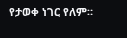የታወቀ ነገር የለም።